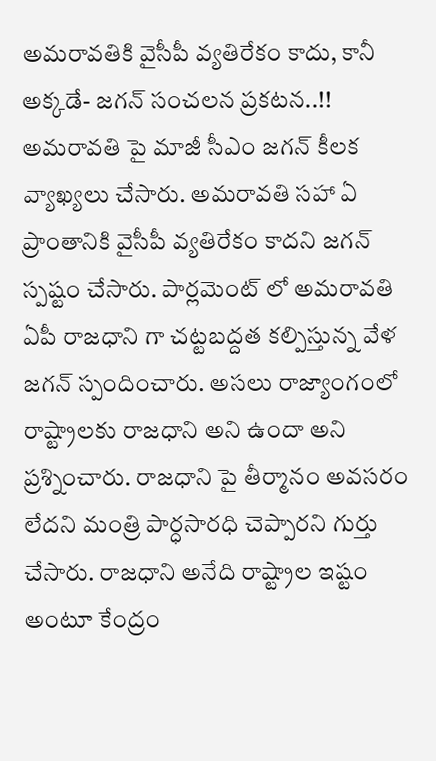అమరావతికి వైసీపీ వ్యతిరేకం కాదు, కానీ అక్కడే- జగన్ సంచలన ప్రకటన..!!
అమరావతి పై మాజీ సీఎం జగన్ కీలక వ్యాఖ్యలు చేసారు. అమరావతి సహా ఏ ప్రాంతానికి వైసీపీ వ్యతిరేకం కాదని జగన్ స్పష్టం చేసారు. పార్లమెంట్ లో అమరావతి ఏపీ రాజధాని గా చట్టబద్దత కల్పిస్తున్న వేళ జగన్ స్పందించారు. అసలు రాజ్యాంగంలో రాష్ట్రాలకు రాజధాని అని ఉందా అని ప్రశ్నించారు. రాజధాని పై తీర్మానం అవసరం లేదని మంత్రి పార్ధసారధి చెప్పారని గుర్తు చేసారు. రాజధాని అనేది రాష్ట్రాల ఇష్టం అంటూ కేంద్రం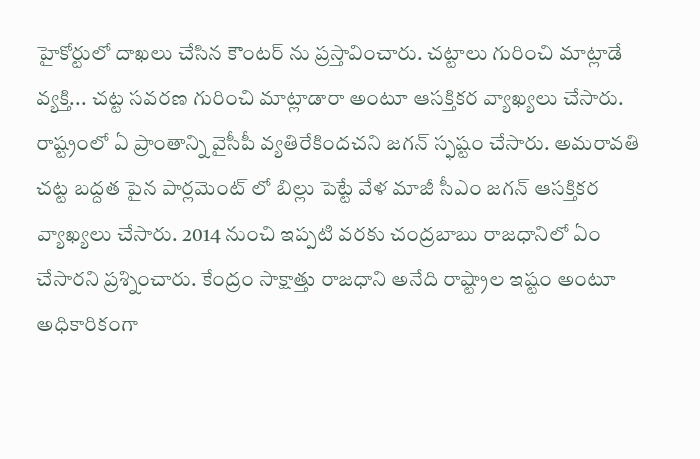హైకోర్టులో దాఖలు చేసిన కౌంటర్ ను ప్రస్తావించారు. చట్టాలు గురించి మాట్లాడే వ్యక్తి... చట్ట సవరణ గురించి మాట్లాడారా అంటూ ఆసక్తికర వ్యాఖ్యలు చేసారు.
రాష్ట్రంలో ఏ ప్రాంతాన్ని వైసీపీ వ్యతిరేకిందచని జగన్ స్ఫష్టం చేసారు. అమరావతి చట్ట బద్దత పైన పార్లమెంట్ లో బిల్లు పెట్టే వేళ మాజీ సీఎం జగన్ ఆసక్తికర వ్యాఖ్యలు చేసారు. 2014 నుంచి ఇప్పటి వరకు చంద్రబాబు రాజధానిలో ఏం చేసారని ప్రశ్నించారు. కేంద్రం సాక్షాత్తు రాజధాని అనేది రాష్ట్రాల ఇష్టం అంటూ అధికారికంగా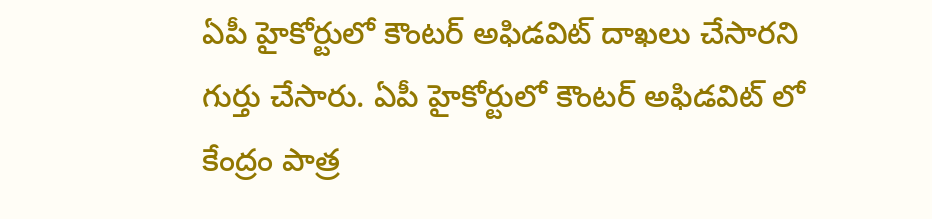ఏపీ హైకోర్టులో కౌంటర్ అఫిడవిట్ దాఖలు చేసారని గుర్తు చేసారు. ఏపీ హైకోర్టులో కౌంటర్ అఫిడవిట్ లో కేంద్రం పాత్ర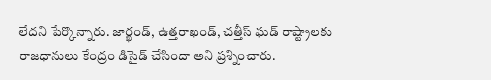లేదని పేర్కొన్నారు. జార్ఖండ్, ఉత్తరాఖండ్, చత్తీస్ ఘడ్ రాష్ట్రాలకు రాజధానులు కేంద్రం డిసైడ్ చేసిందా అని ప్రశ్నించారు.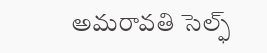అమరావతి సెల్ఫ్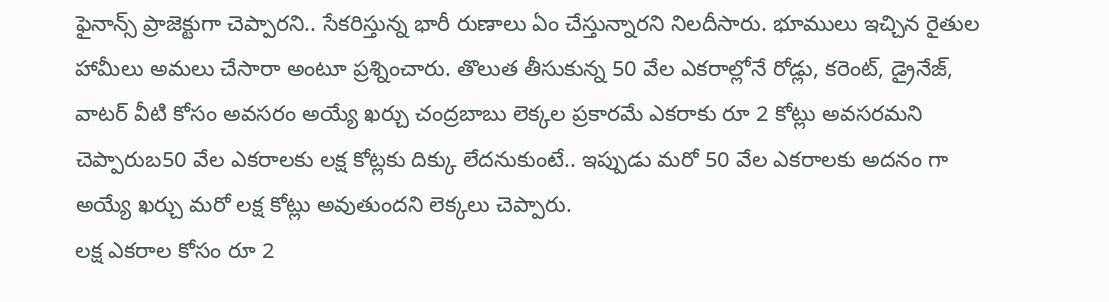ఫైనాన్స్ ప్రాజెక్టుగా చెప్పారని.. సేకరిస్తున్న భారీ రుణాలు ఏం చేస్తున్నారని నిలదీసారు. భూములు ఇచ్చిన రైతుల హామీలు అమలు చేసారా అంటూ ప్రశ్నించారు. తొలుత తీసుకున్న 50 వేల ఎకరాల్లోనే రోడ్లు, కరెంట్, డ్రైనేజ్, వాటర్ వీటి కోసం అవసరం అయ్యే ఖర్చు చంద్రబాబు లెక్కల ప్రకారమే ఎకరాకు రూ 2 కోట్లు అవసరమని చెప్పారుబ50 వేల ఎకరాలకు లక్ష కోట్లకు దిక్కు లేదనుకుంటే.. ఇప్పుడు మరో 50 వేల ఎకరాలకు అదనం గా అయ్యే ఖర్చు మరో లక్ష కోట్లు అవుతుందని లెక్కలు చెప్పారు.
లక్ష ఎకరాల కోసం రూ 2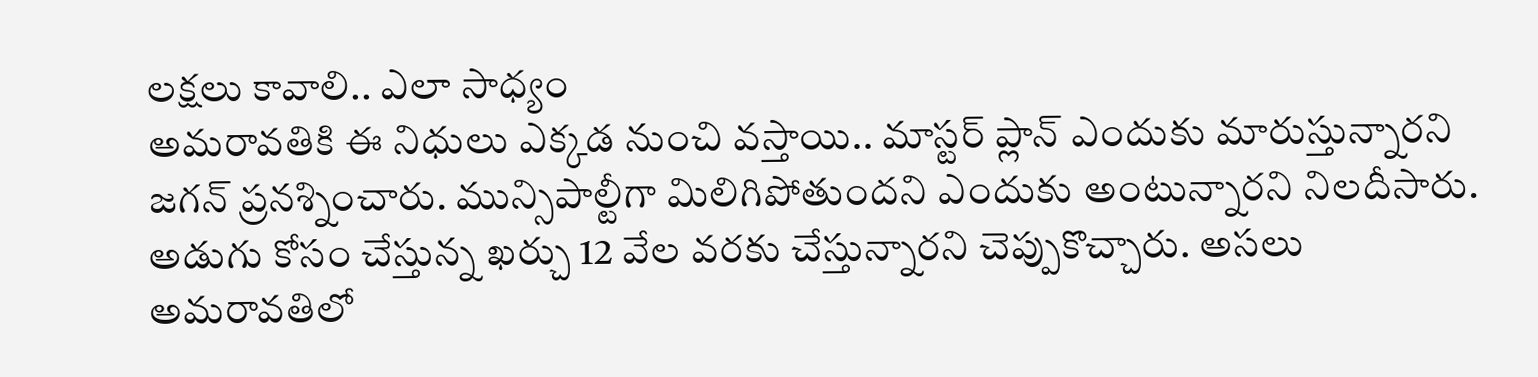లక్షలు కావాలి.. ఎలా సాధ్యం
అమరావతికి ఈ నిధులు ఎక్కడ నుంచి వస్తాయి.. మాస్టర్ ప్లాన్ ఎందుకు మారుస్తున్నారని జగన్ ప్రనశ్నించారు. మున్సిపాల్టీగా మిలిగిపోతుందని ఎందుకు అంటున్నారని నిలదీసారు. అడుగు కోసం చేస్తున్న ఖర్చు 12 వేల వరకు చేస్తున్నారని చెప్పుకొచ్చారు. అసలు అమరావతిలో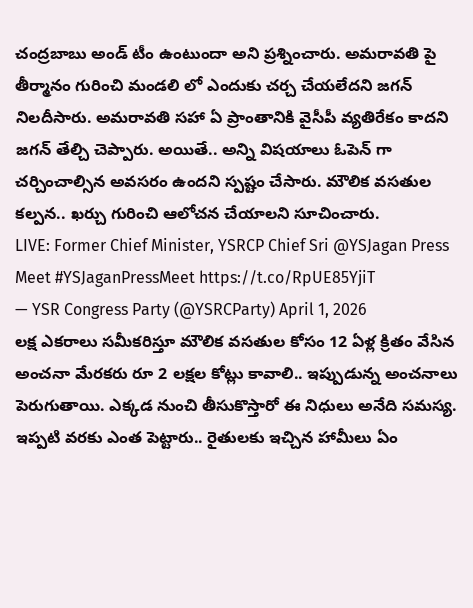చంద్రబాబు అండ్ టీం ఉంటుందా అని ప్రశ్నించారు. అమరావతి పై తీర్మానం గురించి మండలి లో ఎందుకు చర్చ చేయలేదని జగన్ నిలదీసారు. అమరావతి సహా ఏ ప్రాంతానికి వైసీపీ వ్యతిరేకం కాదని జగన్ తేల్చి చెప్పారు. అయితే.. అన్ని విషయాలు ఓపెన్ గా చర్చించాల్సిన అవసరం ఉందని స్పష్టం చేసారు. మౌలిక వసతుల కల్పన.. ఖర్చు గురించి ఆలోచన చేయాలని సూచించారు.
LIVE: Former Chief Minister, YSRCP Chief Sri @YSJagan Press Meet #YSJaganPressMeet https://t.co/RpUE85YjiT
— YSR Congress Party (@YSRCParty) April 1, 2026
లక్ష ఎకరాలు సమీకరిస్తూ మౌలిక వసతుల కోసం 12 ఏళ్ల క్రితం వేసిన అంచనా మేరకరు రూ 2 లక్షల కోట్లు కావాలి.. ఇప్పుడున్న అంచనాలు పెరుగుతాయి. ఎక్కడ నుంచి తీసుకొస్తారో ఈ నిధులు అనేది సమస్య. ఇప్పటి వరకు ఎంత పెట్టారు.. రైతులకు ఇచ్చిన హామీలు ఏం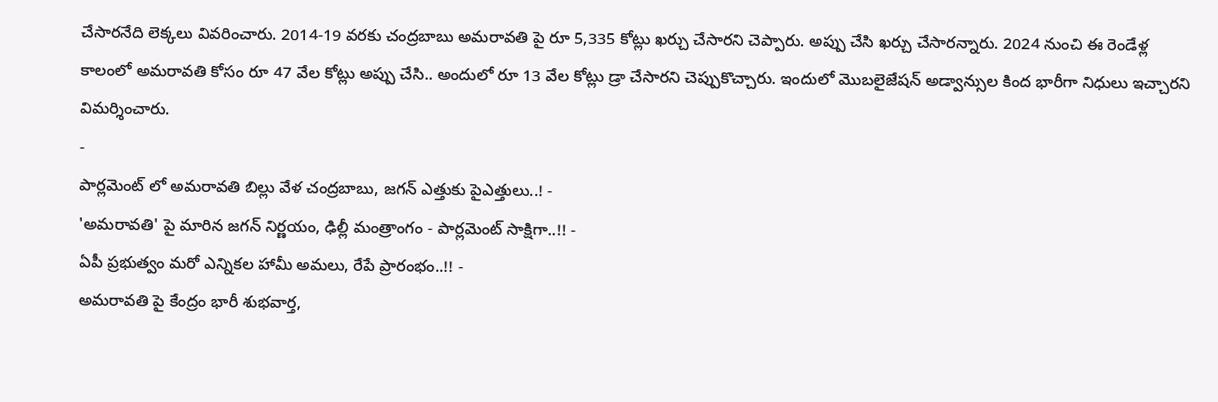చేసారనేది లెక్కలు వివరించారు. 2014-19 వరకు చంద్రబాబు అమరావతి పై రూ 5,335 కోట్లు ఖర్చు చేసారని చెప్పారు. అప్పు చేసి ఖర్చు చేసారన్నారు. 2024 నుంచి ఈ రెండేళ్ల కాలంలో అమరావతి కోసం రూ 47 వేల కోట్లు అప్పు చేసి.. అందులో రూ 13 వేల కోట్లు డ్రా చేసారని చెప్పుకొచ్చారు. ఇందులో మొబలైజేషన్ అడ్వాన్సుల కింద భారీగా నిధులు ఇచ్చారని విమర్శించారు.
-
పార్లమెంట్ లో అమరావతి బిల్లు వేళ చంద్రబాబు, జగన్ ఎత్తుకు పైఎత్తులు..! -
'అమరావతి' పై మారిన జగన్ నిర్ణయం, ఢిల్లీ మంత్రాంగం - పార్లమెంట్ సాక్షిగా..!! -
ఏపీ ప్రభుత్వం మరో ఎన్నికల హామీ అమలు, రేపే ప్రారంభం..!! -
అమరావతి పై కేంద్రం భారీ శుభవార్త,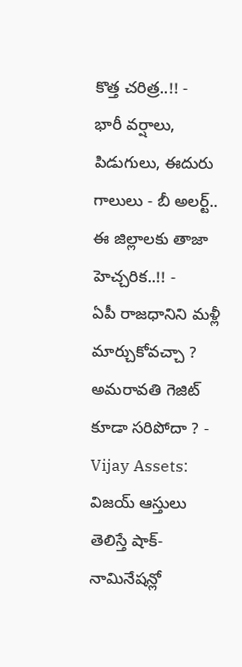కొత్త చరిత్ర..!! -
భారీ వర్షాలు, పిడుగులు, ఈదురు గాలులు - బీ అలర్ట్.. ఈ జిల్లాలకు తాజా హెచ్చరిక..!! -
ఏపీ రాజధానిని మళ్లీ మార్చుకోవచ్చా ? అమరావతి గెజిట్ కూడా సరిపోదా ? -
Vijay Assets: విజయ్ ఆస్తులు తెలిస్తే షాక్- నామినేషన్లో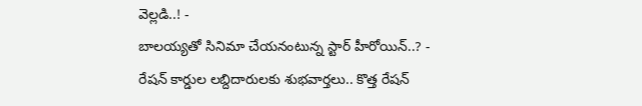వెల్లడి..! -
బాలయ్యతో సినిమా చేయనంటున్న స్టార్ హీరోయిన్..? -
రేషన్ కార్డుల లబ్దిదారులకు శుభవార్తలు.. కొత్త రేషన్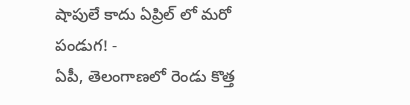షాపులే కాదు ఏప్రిల్ లో మరో పండుగ! -
ఏపీ, తెలంగాణలో రెండు కొత్త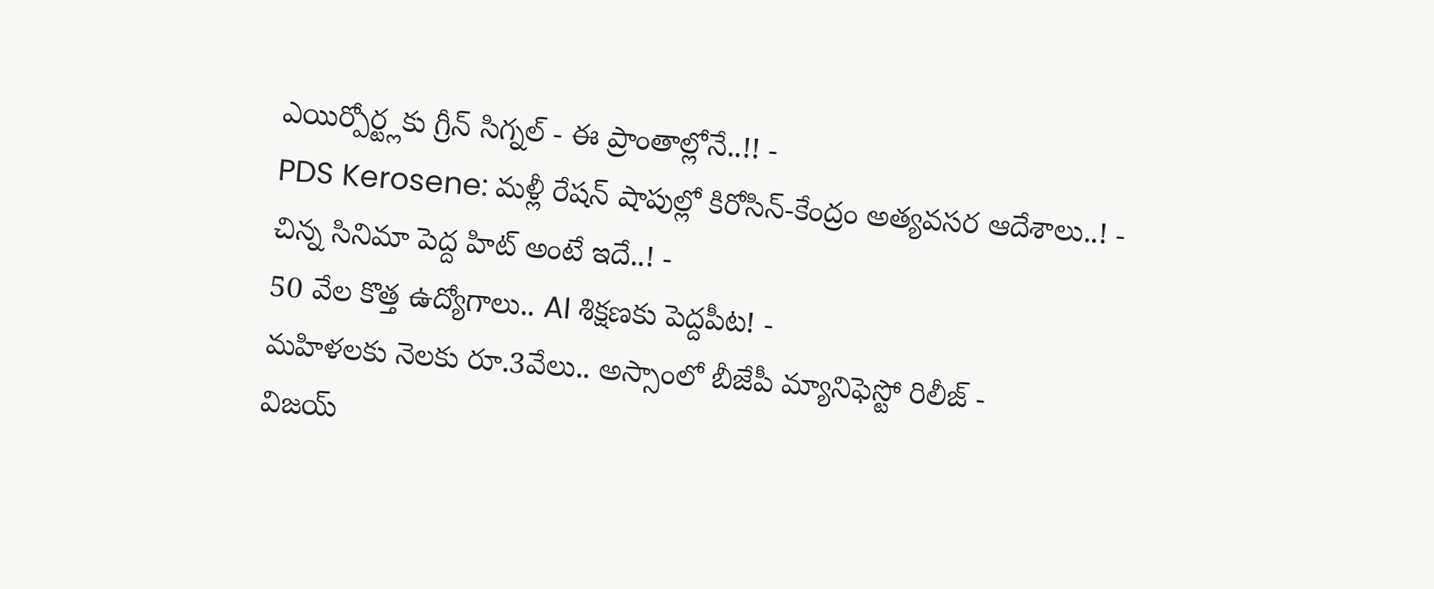ఎయిర్పోర్ట్లకు గ్రీన్ సిగ్నల్ - ఈ ప్రాంతాల్లోనే..!! -
PDS Kerosene: మళ్లీ రేషన్ షాపుల్లో కిరోసిన్-కేంద్రం అత్యవసర ఆదేశాలు..! -
చిన్న సినిమా పెద్ద హిట్ అంటే ఇదే..! -
50 వేల కొత్త ఉద్యోగాలు.. AI శిక్షణకు పెద్దపీట! -
మహిళలకు నెలకు రూ.3వేలు.. అస్సాంలో బీజేపీ మ్యానిఫెస్టో రిలీజ్ -
విజయ్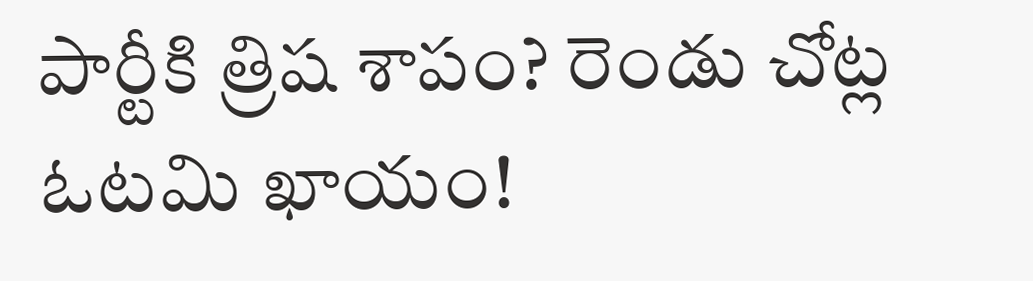పార్టీకి త్రిష శాపం? రెండు చోట్ల ఓటమి ఖాయం!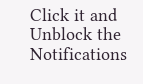Click it and Unblock the Notifications